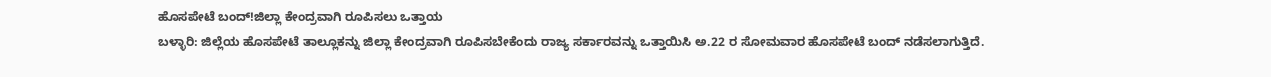ಹೊಸಪೇಟೆ ಬಂದ್!ಜಿಲ್ಲಾ ಕೇಂದ್ರವಾಗಿ ರೂಪಿಸಲು ಒತ್ತಾಯ
ಬಳ್ಳಾರಿ: ಜಿಲ್ಲೆಯ ಹೊಸಪೇಟೆ ತಾಲ್ಲೂಕನ್ನು ಜಿಲ್ಲಾ ಕೇಂದ್ರವಾಗಿ ರೂಪಿಸಬೇಕೆಂದು ರಾಜ್ಯ ಸರ್ಕಾರವನ್ನು ಒತ್ತಾಯಿಸಿ ಅ.22 ರ ಸೋಮವಾರ ಹೊಸಪೇಟೆ ಬಂದ್ ನಡೆಸಲಾಗುತ್ತಿದೆ.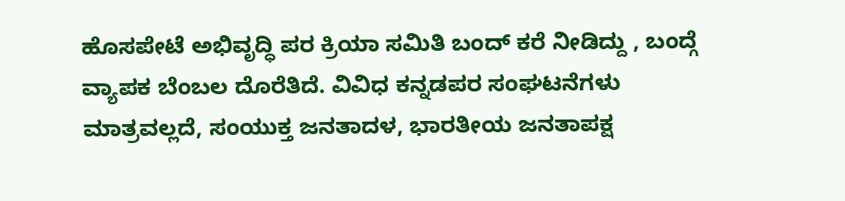ಹೊಸಪೇಟೆ ಅಭಿವೃದ್ಧಿ ಪರ ಕ್ರಿಯಾ ಸಮಿತಿ ಬಂದ್ ಕರೆ ನೀಡಿದ್ದು , ಬಂದ್ಗೆ ವ್ಯಾಪಕ ಬೆಂಬಲ ದೊರೆತಿದೆ. ವಿವಿಧ ಕನ್ನಡಪರ ಸಂಘಟನೆಗಳು ಮಾತ್ರವಲ್ಲದೆ, ಸಂಯುಕ್ತ ಜನತಾದಳ, ಭಾರತೀಯ ಜನತಾಪಕ್ಷ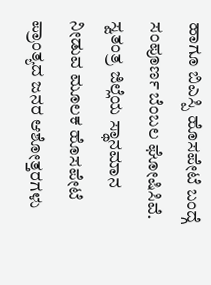ಹಾಗೂ ಬಿಎಸ್ಪಿ ಹೊಸಪೇಟೆ ಬಂದ್ಗೆ ಸಂಪೂರ್ಣ ಬೆಂಬಲ ಘೋಷಿಸಿವೆ.
ಸ್ವತಂತ್ರ ಜಿಲ್ಲೆಯ ಸ್ಥಾನಮಾನ ನೀಡುವ ಮೂಲಕ ಹೊಸಪೇಟೆ ಪ್ರಾಂತ್ಯದ ಜನರ ಆಶೋತ್ತರಗಳು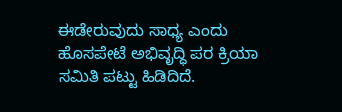ಈಡೇರುವುದು ಸಾಧ್ಯ ಎಂದು ಹೊಸಪೇಟೆ ಅಭಿವೃದ್ಧಿ ಪರ ಕ್ರಿಯಾ ಸಮಿತಿ ಪಟ್ಟು ಹಿಡಿದಿದೆ.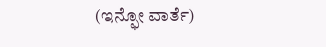(ಇನ್ಫೋ ವಾರ್ತೆ)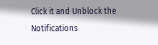Click it and Unblock the Notifications